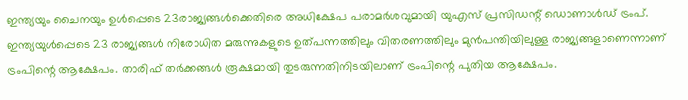ഇന്ത്യയും ചൈനയും ഉള്‍പ്പെടെ 23രാജ്യങ്ങള്‍ക്കെതിരെ അധിക്ഷേപ പരാമര്‍ശവുമായി യുഎസ് പ്രസിഡന്റ് ഡൊണാള്‍ഡ് ട്രംപ്. ഇന്ത്യയുള്‍പ്പെടെ 23 രാജ്യങ്ങള്‍ നിരോധിത മരുന്നുകളുടെ ഉത്പന്നത്തിലും വിതരണത്തിലും മുന്‍പന്തിയിലുള്ള രാജ്യങ്ങളാണെന്നാണ് ട്രംപിന്റെ ആക്ഷേപം. താരിഫ് തര്‍ക്കങ്ങള്‍ രൂക്ഷമായി തുടരുന്നതിനിടയിലാണ് ട്രംപിന്റെ പുതിയ ആക്ഷേപം.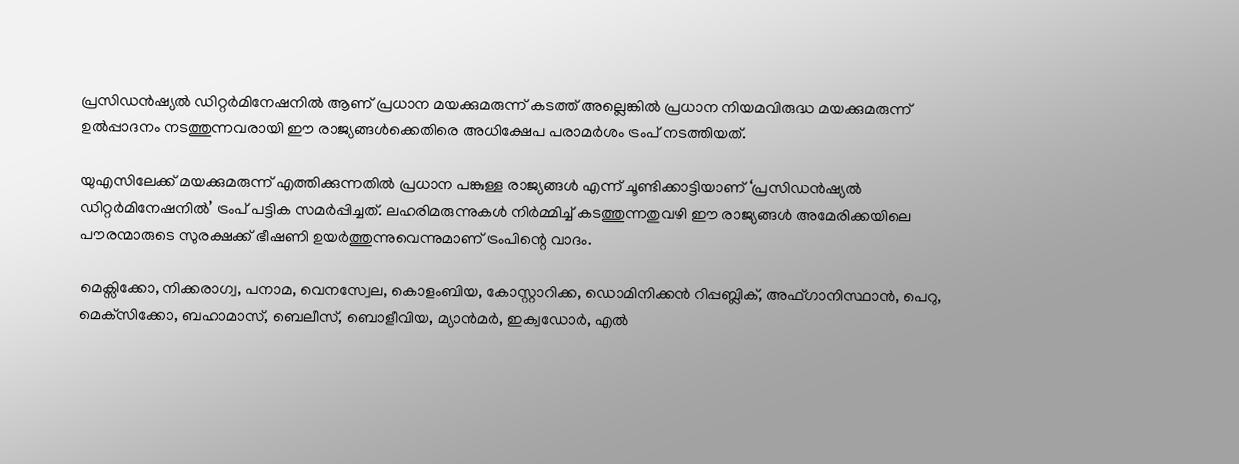പ്രസിഡന്‍ഷ്യല്‍ ഡിറ്റര്‍മിനേഷനില്‍ ആണ് പ്രധാന മയക്കുമരുന്ന് കടത്ത് അല്ലെങ്കില്‍ പ്രധാന നിയമവിരുദ്ധ മയക്കുമരുന്ന് ഉല്‍പ്പാദനം നടത്തുന്നവരായി ഈ രാജ്യങ്ങള്‍ക്കെതിരെ അധിക്ഷേപ പരാമര്‍ശം ട്രംപ് നടത്തിയത്.

യുഎസിലേക്ക് മയക്കുമരുന്ന് എത്തിക്കുന്നതില്‍ പ്രധാന പങ്കുള്ള രാജ്യങ്ങള്‍ എന്ന് ചൂണ്ടിക്കാട്ടിയാണ് ‘പ്രസിഡന്‍ഷ്യല്‍ ഡിറ്റര്‍മിനേഷനില്‍’ ട്രംപ് പട്ടിക സമര്‍പ്പിച്ചത്. ലഹരിമരുന്നുകള്‍ നിര്‍മ്മിച്ച് കടത്തുന്നതുവഴി ഈ രാജ്യങ്ങള്‍ അമേരിക്കയിലെ പൗരന്മാരുടെ സുരക്ഷക്ക് ഭീഷണി ഉയര്‍ത്തുന്നുവെന്നുമാണ് ട്രംപിന്റെ വാദം.

മെക്സിക്കോ, നിക്കരാഗ്വ, പനാമ, വെനസ്വേല, കൊളംബിയ, കോസ്റ്റാറിക്ക, ഡൊമിനിക്കന്‍ റിപ്പബ്ലിക്, അഫ്ഗാനിസ്ഥാന്‍, പെറു, മെക്‌സിക്കോ, ബഹാമാസ്, ബെലീസ്, ബൊളീവിയ, മ്യാന്‍മര്‍, ഇക്വഡോര്‍, എല്‍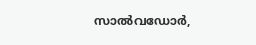സാല്‍വഡോര്‍,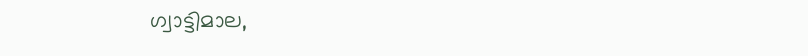ഗ്വാട്ടിമാല,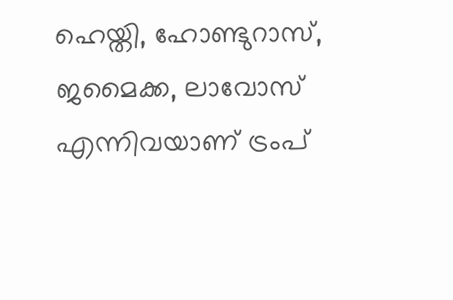ഹെയ്തി, ഹോണ്ടുറാസ്, ജമൈക്ക, ലാവോസ് എന്നിവയാണ് ട്രംപ്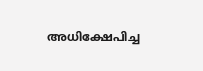അധിക്ഷേപിച്ച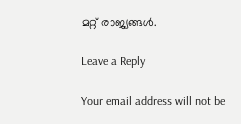മറ്റ് രാജ്യങ്ങള്‍.

Leave a Reply

Your email address will not be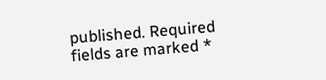published. Required fields are marked *